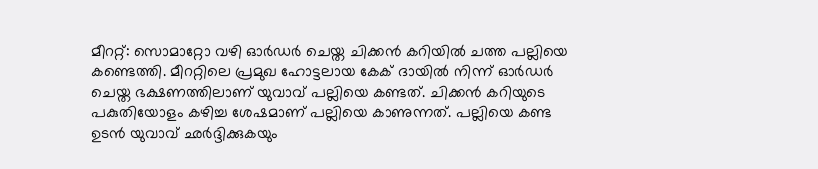മീററ്റ്: സൊമാറ്റോ വഴി ഓർഡർ ചെയ്ത ചിക്കൻ കറിയിൽ ചത്ത പല്ലിയെ കണ്ടെത്തി. മീററ്റിലെ പ്രമുഖ ഹോട്ടലായ കേക് ദായിൽ നിന്ന് ഓർഡർ ചെയ്ത ഭക്ഷണത്തിലാണ് യുവാവ് പല്ലിയെ കണ്ടത്. ചിക്കൻ കറിയുടെ പകുതിയോളം കഴിച്ച ശേഷമാണ് പല്ലിയെ കാണുന്നത്. പല്ലിയെ കണ്ട ഉടൻ യുവാവ് ഛർദ്ദിക്കുകയും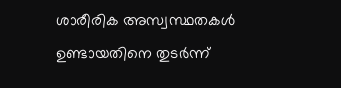ശാരീരിക അസ്വസ്ഥതകൾ ഉണ്ടായതിനെ തുടർന്ന്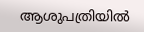ആശുപത്രിയിൽ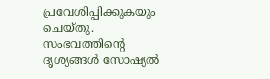പ്രവേശിപ്പിക്കുകയും ചെയ്തു. സംഭവത്തിന്റെ ദൃശ്യങ്ങൾ സോഷ്യൽ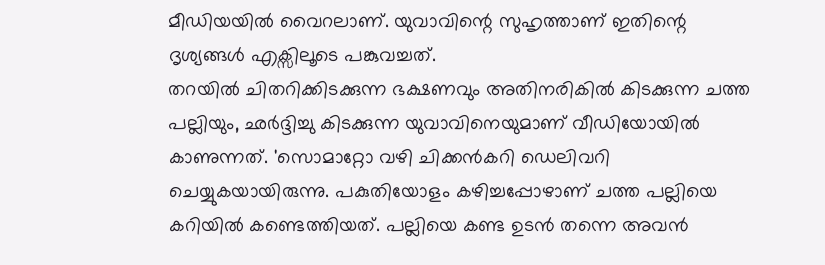മീഡിയയിൽ വൈറലാണ്. യുവാവിന്റെ സുഹൃത്താണ് ഇതിന്റെ ദൃശ്യങ്ങൾ എക്സിലൂടെ പങ്കുവച്ചത്.
തറയിൽ ചിതറിക്കിടക്കുന്ന ഭക്ഷണവും അതിനരികിൽ കിടക്കുന്ന ചത്ത പല്ലിയും, ഛർദ്ദിച്ചു കിടക്കുന്ന യുവാവിനെയുമാണ് വീഡിയോയിൽ കാണുന്നത്. 'സൊമാറ്റോ വഴി ചിക്കൻകറി ഡെലിവറി ചെയ്യുകയായിരുന്നു. പകുതിയോളം കഴിച്ചപ്പോഴാണ് ചത്ത പല്ലിയെ കറിയിൽ കണ്ടെത്തിയത്. പല്ലിയെ കണ്ട ഉടൻ തന്നെ അവൻ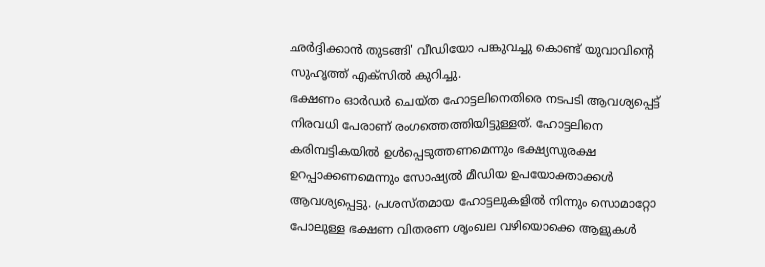ഛർദ്ദിക്കാൻ തുടങ്ങി' വീഡിയോ പങ്കുവച്ചു കൊണ്ട് യുവാവിന്റെ സുഹൃത്ത് എക്സിൽ കുറിച്ചു.
ഭക്ഷണം ഓർഡർ ചെയ്ത ഹോട്ടലിനെതിരെ നടപടി ആവശ്യപ്പെട്ട് നിരവധി പേരാണ് രംഗത്തെത്തിയിട്ടുള്ളത്. ഹോട്ടലിനെ കരിമ്പട്ടികയിൽ ഉൾപ്പെടുത്തണമെന്നും ഭക്ഷ്യസുരക്ഷ ഉറപ്പാക്കണമെന്നും സോഷ്യൽ മീഡിയ ഉപയോക്താക്കൾ ആവശ്യപ്പെട്ടു. പ്രശസ്തമായ ഹോട്ടലുകളിൽ നിന്നും സൊമാറ്റോ പോലുള്ള ഭക്ഷണ വിതരണ ശൃംഖല വഴിയൊക്കെ ആളുകൾ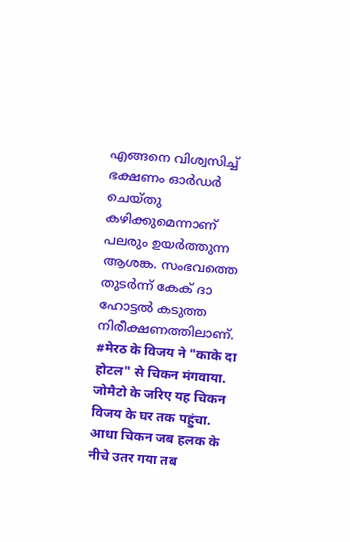എങ്ങനെ വിശ്വസിച്ച് ഭക്ഷണം ഓർഡർ ചെയ്തു കഴിക്കുമെന്നാണ് പലരും ഉയർത്തുന്ന ആശങ്ക. സംഭവത്തെ തുടർന്ന് കേക് ദാ ഹോട്ടൽ കടുത്ത നിരീക്ഷണത്തിലാണ്.
#मेरठ के विजय ने "काके दा होटल" से चिकन मंगवाया. जोमैटो के जरिए यह चिकन विजय के घर तक पहुंचा. आधा चिकन जब हलक के नीचे उतर गया तब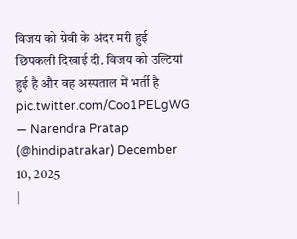विजय को ग्रेवी के अंदर मरी हुई छिपकली दिखाई दी. विजय को उल्टियां हुई है और वह अस्पताल में भर्ती है pic.twitter.com/Coo1PELgWG
— Narendra Pratap (@hindipatrakar) December 10, 2025
|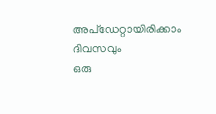അപ്ഡേറ്റായിരിക്കാം ദിവസവും
ഒരു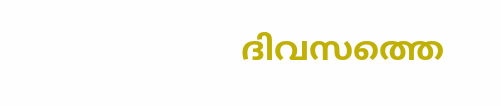ദിവസത്തെ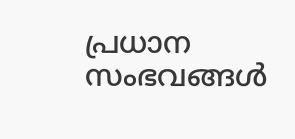പ്രധാന സംഭവങ്ങൾ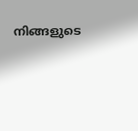നിങ്ങളുടെ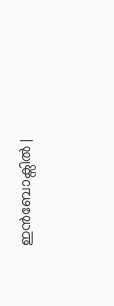ഇൻബോക്സിൽ |